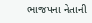ભાજપના નેતાની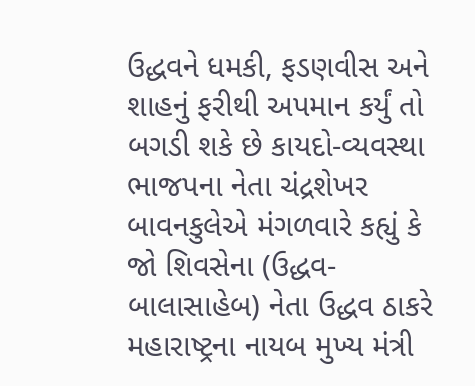ઉદ્ધવને ધમકી, ફડણવીસ અને શાહનું ફરીથી અપમાન કર્યું તો બગડી શકે છે કાયદો-વ્યવસ્થા
ભાજપના નેતા ચંદ્રશેખર બાવનકુલેએ મંગળવારે કહ્યું કે જો શિવસેના (ઉદ્ધવ-બાલાસાહેબ) નેતા ઉદ્ધવ ઠાકરે મહારાષ્ટ્રના નાયબ મુખ્ય મંત્રી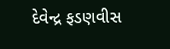દેવેન્દ્ર ફડણવીસ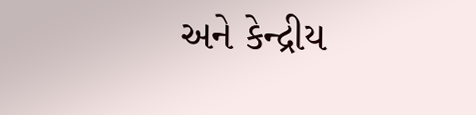અને કેન્દ્રીય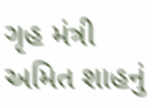ગૃહ મંત્રી અમિત શાહનું